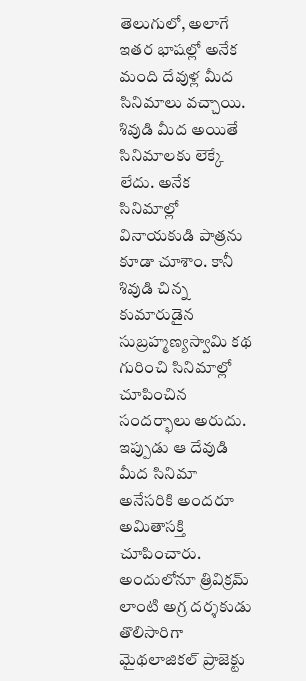తెలుగులో, అలాగే ఇతర భాషల్లో అనేక మంది దేవుళ్ల మీద సినిమాలు వచ్చాయి. శివుడి మీద అయితే సినిమాలకు లెక్కే లేదు. అనేక సినిమాల్లో వినాయకుడి పాత్రను కూడా చూశాం. కానీ శివుడి చిన్న కుమారుడైన సుబ్రహ్మణ్యస్వామి కథ గురించి సినిమాల్లో చూపించిన సందర్భాలు అరుదు. ఇప్పుడు ఆ దేవుడి మీద సినిమా అనేసరికి అందరూ అమితాసక్తి చూపించారు.
అందులోనూ త్రివిక్రమ్ లాంటి అగ్ర దర్శకుడు తొలిసారిగా మైథలాజికల్ ప్రాజెక్టు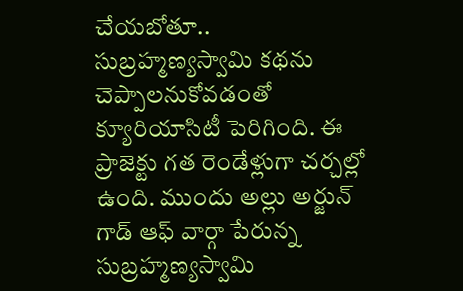చేయబోతూ.. సుబ్రహ్మణ్యస్వామి కథను చెప్పాలనుకోవడంతో క్యూరియాసిటీ పెరిగింది. ఈ ప్రాజెక్టు గత రెండేళ్లుగా చర్చల్లో ఉంది. ముందు అల్లు అర్జున్ గాడ్ ఆఫ్ వార్గా పేరున్న సుబ్రహ్మణ్యస్వామి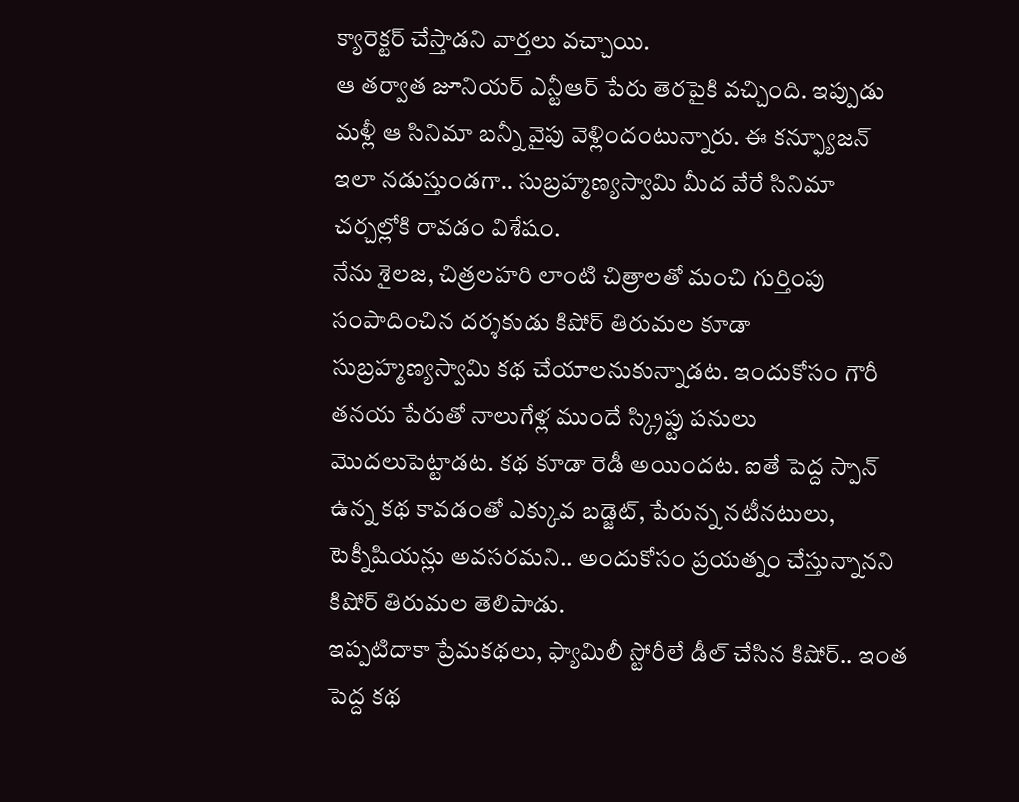క్యారెక్టర్ చేస్తాడని వార్తలు వచ్చాయి.
ఆ తర్వాత జూనియర్ ఎన్టీఆర్ పేరు తెరపైకి వచ్చింది. ఇప్పుడు మళ్లీ ఆ సినిమా బన్నీ వైపు వెళ్లిందంటున్నారు. ఈ కన్ఫ్యూజన్ ఇలా నడుస్తుండగా.. సుబ్రహ్మణ్యస్వామి మీద వేరే సినిమా చర్చల్లోకి రావడం విశేషం.
నేను శైలజ, చిత్రలహరి లాంటి చిత్రాలతో మంచి గుర్తింపు సంపాదించిన దర్శకుడు కిషోర్ తిరుమల కూడా సుబ్రహ్మణ్యస్వామి కథ చేయాలనుకున్నాడట. ఇందుకోసం గౌరీ తనయ పేరుతో నాలుగేళ్ల ముందే స్క్రిప్టు పనులు మొదలుపెట్టాడట. కథ కూడా రెడీ అయిందట. ఐతే పెద్ద స్పాన్ ఉన్న కథ కావడంతో ఎక్కువ బడ్జెట్, పేరున్న నటీనటులు, టెక్నీషియన్లు అవసరమని.. అందుకోసం ప్రయత్నం చేస్తున్నానని కిషోర్ తిరుమల తెలిపాడు.
ఇప్పటిదాకా ప్రేమకథలు, ఫ్యామిలీ స్టోరీలే డీల్ చేసిన కిషోర్.. ఇంత పెద్ద కథ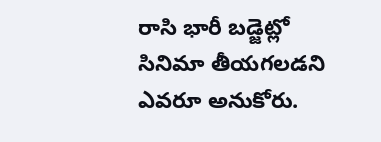రాసి భారీ బడ్జెట్లో సినిమా తీయగలడని ఎవరూ అనుకోరు.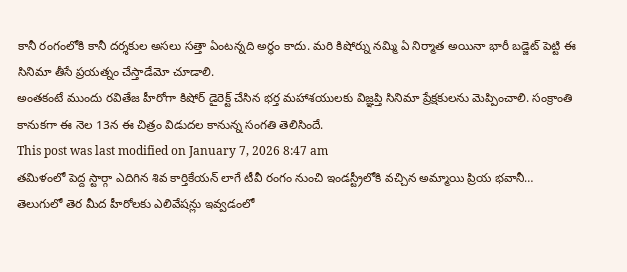కానీ రంగంలోకి కానీ దర్శకుల అసలు సత్తా ఏంటన్నది అర్థం కాదు. మరి కిషోర్ను నమ్మి ఏ నిర్మాత అయినా భారీ బడ్జెట్ పెట్టి ఈ సినిమా తీసే ప్రయత్నం చేస్తాడేమో చూడాలి.
అంతకంటే ముందు రవితేజ హీరోగా కిషోర్ డైరెక్ట్ చేసిన భర్త మహాశయులకు విజ్ఞప్తి సినిమా ప్రేక్షకులను మెప్పించాలి. సంక్రాంతి కానుకగా ఈ నెల 13న ఈ చిత్రం విడుదల కానున్న సంగతి తెలిసిందే.
This post was last modified on January 7, 2026 8:47 am
తమిళంలో పెద్ద స్టార్గా ఎదిగిన శివ కార్తికేయన్ లాగే టీవీ రంగం నుంచి ఇండస్ట్రీలోకి వచ్చిన అమ్మాయి ప్రియ భవానీ…
తెలుగులో తెర మీద హీరోలకు ఎలివేషన్లు ఇవ్వడంలో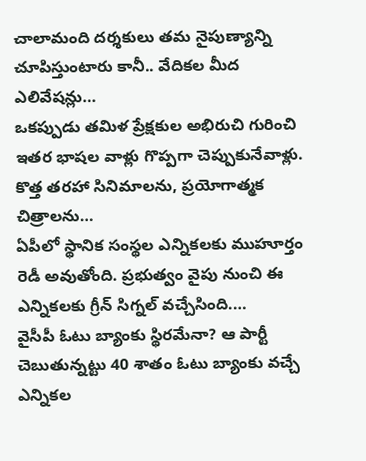చాలామంది దర్శకులు తమ నైపుణ్యాన్ని చూపిస్తుంటారు కానీ.. వేదికల మీద ఎలివేషన్లు…
ఒకప్పుడు తమిళ ప్రేక్షకుల అభిరుచి గురించి ఇతర భాషల వాళ్లు గొప్పగా చెప్పుకునేవాళ్లు. కొత్త తరహా సినిమాలను, ప్రయోగాత్మక చిత్రాలను…
ఏపీలో స్థానిక సంస్థల ఎన్నికలకు ముహూర్తం రెడీ అవుతోంది. ప్రభుత్వం వైపు నుంచి ఈ ఎన్నికలకు గ్రీన్ సిగ్నల్ వచ్చేసింది.…
వైసీపీ ఓటు బ్యాంకు స్థిరమేనా? ఆ పార్టీ చెబుతున్నట్టు 40 శాతం ఓటు బ్యాంకు వచ్చే ఎన్నికల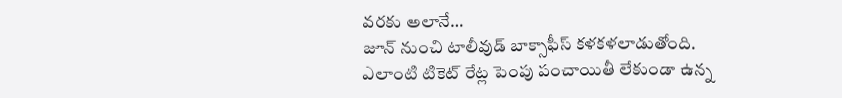వరకు అలానే…
జూన్ నుంచి టాలీవుడ్ బాక్సాఫీస్ కళకళలాడుతోంది. ఎలాంటి టికెట్ రేట్ల పెంపు పంచాయితీ లేకుండా ఉన్న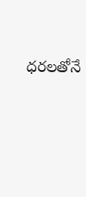ధరలతోనే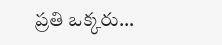ప్రతి ఒక్కరు…